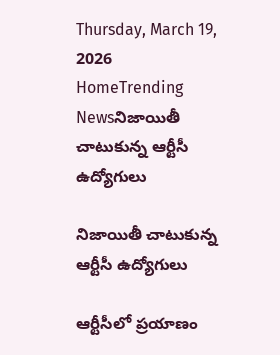Thursday, March 19, 2026
HomeTrending Newsనిజాయితీ చాటుకున్న ఆర్టీసీ ఉద్యోగులు

నిజాయితీ చాటుకున్న ఆర్టీసీ ఉద్యోగులు

ఆర్టీసీలో ప్రయాణం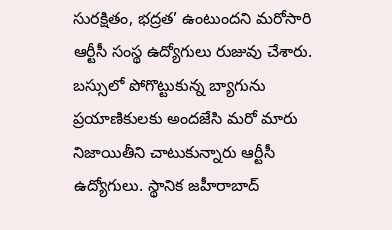సురక్షితం, భద్రత’ ఉంటుందని మరోసారి ఆర్టీసీ సంస్థ ఉద్యోగులు రుజువు చేశారు. బస్సులో పోగొట్టుకున్న బ్యాగును ప్రయాణికులకు అందజేసి మరో మారు నిజాయితీని చాటుకున్నారు ఆర్టీసీ ఉద్యోగులు. స్థానిక జహీరాబాద్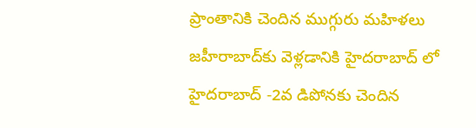ప్రాంతానికి చెందిన ముగ్గురు మహిళలు జహీరాబాద్‌కు వెళ్లడానికి హైదరాబాద్ లో హైదరాబాద్‌ -2వ డిపోనకు చెందిన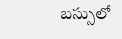బస్సులో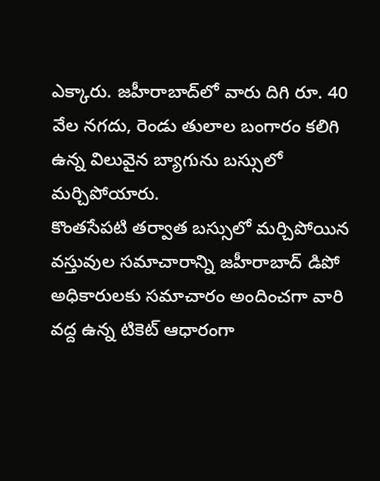ఎక్కారు. జహీరాబాద్‌లో వారు దిగి రూ. 40 వేల నగదు, రెండు తులాల బంగారం కలిగి ఉన్న విలువైన బ్యాగును బస్సులో మర్చిపోయారు.
కొంతసేపటి తర్వాత బస్సులో మర్చిపోయిన వస్తువుల సమాచారాన్ని జహీరాబాద్ డిపో అధికారులకు సమాచారం అందించగా వారి వద్ద ఉన్న టికెట్‌ ఆధారంగా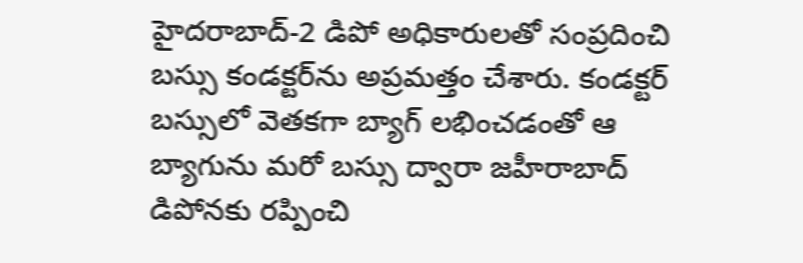హైదరాబాద్-2 డిపో అధికారులతో సంప్రదించి బస్సు కండక్టర్‌ను అప్రమత్తం చేశారు. కండక్టర్‌ బస్సులో వెతకగా బ్యాగ్ లభించడంతో ఆ బ్యాగును మరో బస్సు ద్వారా జహీరాబాద్ డిపోనకు రప్పించి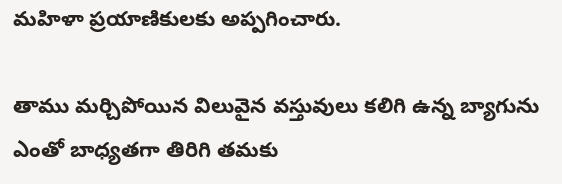మహిళా ప్రయాణికులకు అప్పగించారు.

తాము మర్చిపోయిన విలువైన వస్తువులు కలిగి ఉన్న బ్యాగును ఎంతో బాధ్యతగా తిరిగి తమకు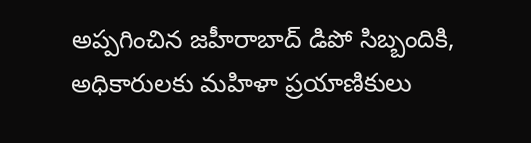అప్పగించిన జహీరాబాద్ డిపో సిబ్బందికి, అధికారులకు మహిళా ప్రయాణికులు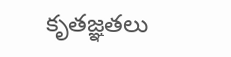కృతజ్ఞతలు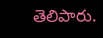తెలిపారు.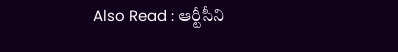Also Read : ఆర్టీసీని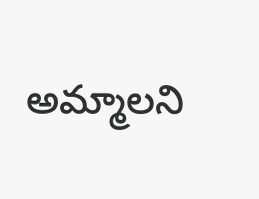అమ్మాలని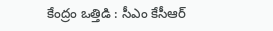కేంద్రం ఒత్తిడి : సీఎం కేసీఆర్‌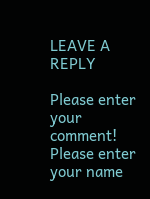LEAVE A REPLY

Please enter your comment!
Please enter your name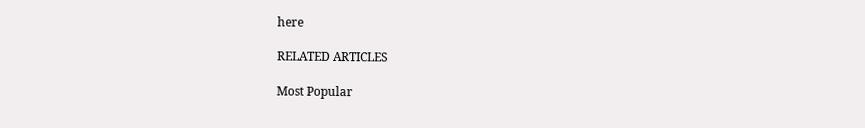here

RELATED ARTICLES

Most Popular